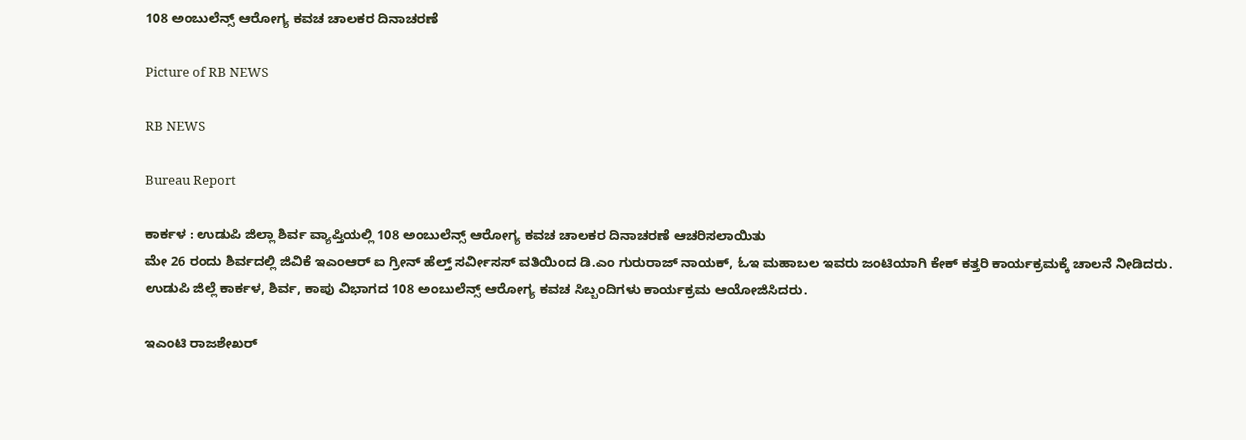108 ಅಂಬುಲೆನ್ಸ್ ಆರೋಗ್ಯ ಕವಚ ಚಾಲಕರ ದಿನಾಚರಣೆ

Picture of RB NEWS

RB NEWS

Bureau Report

ಕಾರ್ಕಳ : ಉಡುಪಿ ಜಿಲ್ಲಾ ಶಿರ್ವ ವ್ಯಾಪ್ತಿಯಲ್ಲಿ 108 ಅಂಬುಲೆನ್ಸ್ ಆರೋಗ್ಯ ಕವಚ ಚಾಲಕರ ದಿನಾಚರಣೆ ಆಚರಿಸಲಾಯಿತು‌
ಮೇ 26 ರಂದು ಶಿರ್ವದಲ್ಲಿ ಜಿವಿಕೆ‌ ಇಎಂಆರ್ ಐ ಗ್ರೀನ್ ಹೆಲ್ತ್ ಸರ್ವೀಸಸ್‌ ವತಿಯಿಂದ ಡಿ.ಎಂ ಗುರುರಾಜ್ ನಾಯಕ್, ಓಇ ಮಹಾಬಲ ಇವರು ಜಂಟಿಯಾಗಿ ಕೇಕ್ ಕತ್ತರಿ ಕಾರ್ಯಕ್ರಮಕ್ಕೆ ಚಾಲನೆ ನೀಡಿದರು.
ಉಡುಪಿ ಜಿಲ್ಲೆ ಕಾರ್ಕಳ, ಶಿರ್ವ, ಕಾಪು ವಿಭಾಗದ 108 ಅಂಬುಲೆನ್ಸ್ ಆರೋಗ್ಯ ಕವಚ ಸಿಬ್ಬಂದಿಗಳು ಕಾರ್ಯಕ್ರಮ ಆಯೋಜಿಸಿದರು.

ಇಎಂಟಿ ರಾಜಶೇಖರ್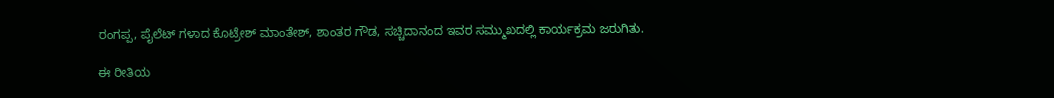ರಂಗಪ್ಪ, ಪೈಲೆಟ್ ಗಳಾದ ಕೊಟ್ರೇಶ್ ಮಾಂತೇಶ್, ಶಾಂತರ ಗೌಡ, ಸಚ್ಚಿದಾನಂದ ಇವರ ಸಮ್ಮುಖದಲ್ಲಿ ಕಾರ್ಯಕ್ರಮ ಜರುಗಿತು.

ಈ ರೀತಿಯ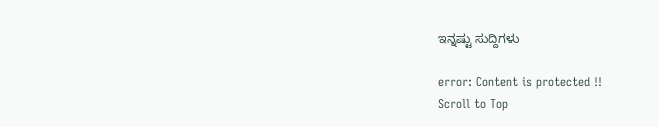ಇನ್ನಷ್ಟು ಸುದ್ದಿಗಳು

error: Content is protected !!
Scroll to Top